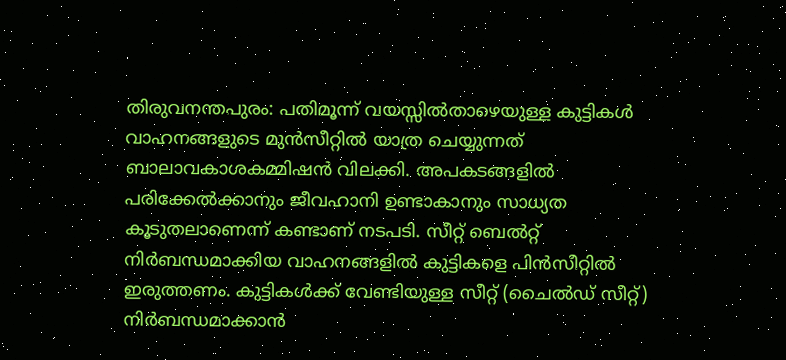തിരുവനന്തപുരം: പതിമൂന്ന് വയസ്സിൽതാഴെയുള്ള കുട്ടികൾ വാഹനങ്ങളുടെ മുൻസീറ്റിൽ യാത്ര ചെയ്യുന്നത് ബാലാവകാശകമ്മിഷൻ വിലക്കി. അപകടങ്ങളിൽ പരിക്കേൽക്കാനും ജീവഹാനി ഉണ്ടാകാനും സാധ്യത കൂടുതലാണെന്ന് കണ്ടാണ് നടപടി. സീറ്റ് ബെൽറ്റ് നിർബന്ധമാക്കിയ വാഹനങ്ങളിൽ കുട്ടികളെ പിൻസീറ്റിൽ ഇരുത്തണം. കുട്ടികൾക്ക് വേണ്ടിയുള്ള സീറ്റ് (ചൈൽഡ് സീറ്റ്) നിർബന്ധമാക്കാൻ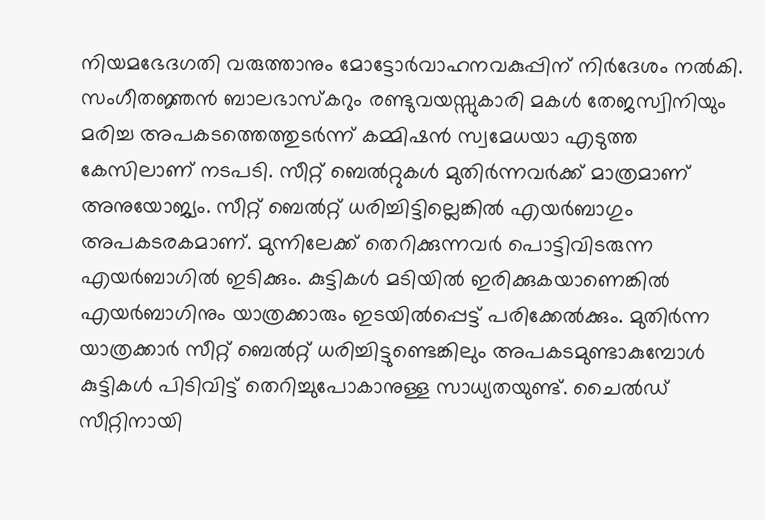നിയമഭേദഗതി വരുത്താനും മോട്ടോർവാഹനവകുപ്പിന് നിർദേശം നൽകി. സംഗീതജ്ഞൻ ബാലഭാസ്കറും രണ്ടുവയസ്സുകാരി മകൾ തേജസ്വിനിയും മരിച്ച അപകടത്തെത്തുടർന്ന് കമ്മിഷൻ സ്വമേധയാ എടുത്ത കേസിലാണ് നടപടി. സീറ്റ് ബെൽറ്റുകൾ മുതിർന്നവർക്ക് മാത്രമാണ് അനുയോജ്യം. സീറ്റ് ബെൽറ്റ് ധരിച്ചിട്ടില്ലെങ്കിൽ എയർബാഗും അപകടരകമാണ്. മുന്നിലേക്ക് തെറിക്കുന്നവർ പൊട്ടിവിടരുന്ന എയർബാഗിൽ ഇടിക്കും. കുട്ടികൾ മടിയിൽ ഇരിക്കുകയാണെങ്കിൽ എയർബാഗിനും യാത്രക്കാരും ഇടയിൽപ്പെട്ട് പരിക്കേൽക്കും. മുതിർന്ന യാത്രക്കാർ സീറ്റ് ബെൽറ്റ് ധരിച്ചിട്ടുണ്ടെങ്കിലും അപകടമുണ്ടാകുമ്പോൾ കുട്ടികൾ പിടിവിട്ട് തെറിച്ചുപോകാനുള്ള സാധ്യതയുണ്ട്. ചൈൽഡ് സീറ്റിനായി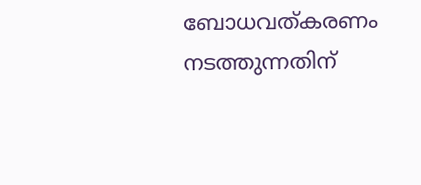ബോധവത്കരണം നടത്തുന്നതിന്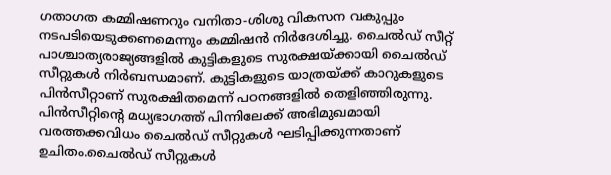ഗതാഗത കമ്മിഷണറും വനിതാ-ശിശു വികസന വകുപ്പും നടപടിയെടുക്കണമെന്നും കമ്മിഷൻ നിർദേശിച്ചു. ചൈൽഡ് സീറ്റ് പാശ്ചാത്യരാജ്യങ്ങളിൽ കുട്ടികളുടെ സുരക്ഷയ്ക്കായി ചൈൽഡ് സീറ്റുകൾ നിർബന്ധമാണ്. കുട്ടികളുടെ യാത്രയ്ക്ക് കാറുകളുടെ പിൻസീറ്റാണ് സുരക്ഷിതമെന്ന് പഠനങ്ങളിൽ തെളിഞ്ഞിരുന്നു. പിൻസീറ്റിന്റെ മധ്യഭാഗത്ത് പിന്നിലേക്ക് അഭിമുഖമായി വരത്തക്കവിധം ചൈൽഡ് സീറ്റുകൾ ഘടിപ്പിക്കുന്നതാണ് ഉചിതം.ചൈൽഡ് സീറ്റുകൾ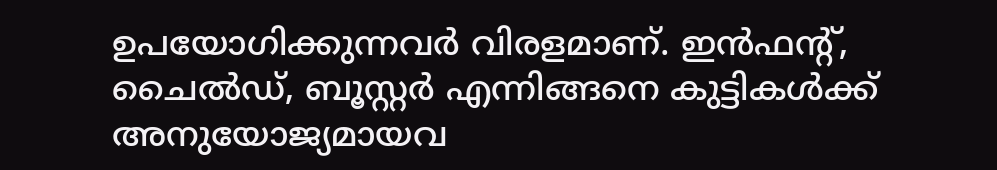ഉപയോഗിക്കുന്നവർ വിരളമാണ്. ഇൻഫന്റ്, ചൈൽഡ്, ബൂസ്റ്റർ എന്നിങ്ങനെ കുട്ടികൾക്ക് അനുയോജ്യമായവ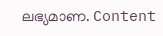ലഭ്യമാണ. Content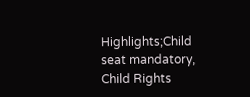Highlights;Child seat mandatory, Child Rights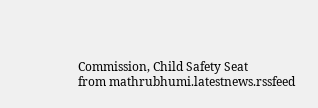Commission, Child Safety Seat
from mathrubhumi.latestnews.rssfeed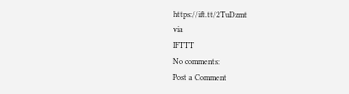https://ift.tt/2TuDzmt
via
IFTTT
No comments:
Post a Comment